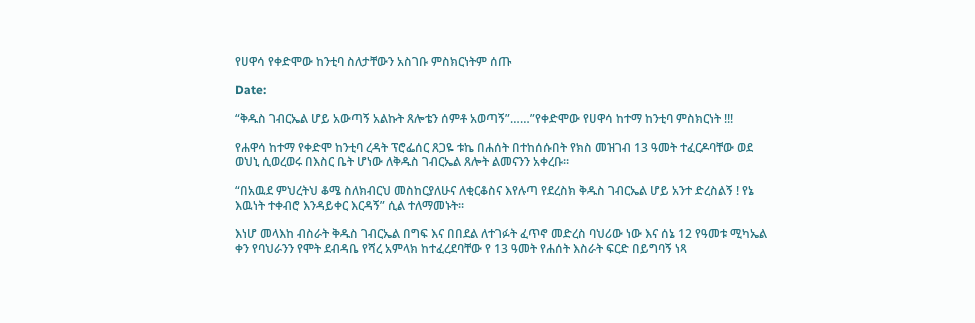የሀዋሳ የቀድሞው ከንቲባ ስለታቸውን አስገቡ ምስክርነትም ሰጡ

Date:

“ቅዱስ ገብርኤል ሆይ አውጣኝ አልኩት ጸሎቴን ሰምቶ አወጣኝ”……”የቀድሞው የሀዋሳ ከተማ ከንቲባ ምስክርነት !!!

የሐዋሳ ከተማ የቀድሞ ከንቲባ ረዳት ፕሮፌሰር ጸጋዬ ቱኬ በሐሰት በተከሰሱበት የክስ መዝገብ 13 ዓመት ተፈርዶባቸው ወደ ወህኒ ሲወረወሩ በእስር ቤት ሆነው ለቅዱስ ገብርኤል ጸሎት ልመናንን አቀረቡ።

“በአዉደ ምህረትህ ቆሜ ስለክብርህ መስከርያለሁና ለቂርቆስና እየሉጣ የደረስክ ቅዱስ ገብርኤል ሆይ አንተ ድረስልኝ ! የኔ እዉነት ተቀብሮ እንዳይቀር እርዳኝ” ሲል ተለማመኑት።

እነሆ መላእከ ብስራት ቅዱስ ገብርኤል በግፍ እና በበደል ለተገፉት ፈጥኖ መድረስ ባህሪው ነው እና ሰኔ 12 የዓመቱ ሚካኤል ቀን የባህራንን የሞት ደብዳቤ የሻረ አምላክ ከተፈረደባቸው የ 13 ዓመት የሐሰት እስራት ፍርድ በይግባኝ ነጻ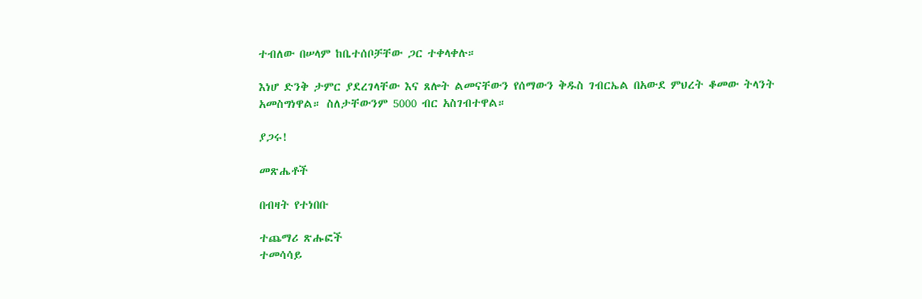ተብለው በሠላም ከቤተሰቦቻቸው ጋር ተቀላቀሉ።

እነሆ ድንቅ ታምር ያደረገላቸው እና ጸሎት ልመናቸውን የሰማውን ቅዱስ ገብርኤል በአውደ ምህረት ቆመው ትላንት አመስግነዋል። ስለታቸውንም 5000 ብር አስገብተዋል።

ያጋሩ!

መጽሔቶች

በብዛት የተነበቡ

ተጨማሪ ጽሑፎች
ተመሳሳይ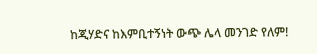ከጂሃድና ከእምቢተኝነት ውጭ ሌላ መንገድ የለም!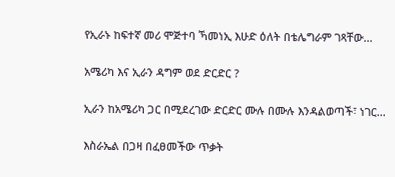የኢራኑ ከፍተኛ መሪ ሞጅተባ ኻመነኢ እሁድ ዕለት በቴሌግራም ገጻቸው...

አሜሪካ እና ኢራን ዳግም ወደ ድርድር ?

ኢራን ከአሜሪካ ጋር በሚደረገው ድርድር ሙሉ በሙሉ እንዳልወጣች፣ ነገር...

እስራኤል በጋዛ በፈፀመችው ጥቃት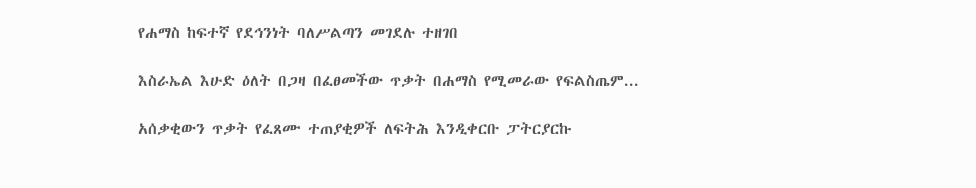የሐማስ ከፍተኛ የደኅንነት ባለሥልጣን መገደሉ ተዘገበ

እስራኤል እሁድ ዕለት በጋዛ በፈፀመችው ጥቃት በሐማስ የሚመራው የፍልስጤም...

አሰቃቂውን ጥቃት የፈጸሙ ተጠያቂዎች ለፍትሕ እንዲቀርቡ ፓትርያርኩ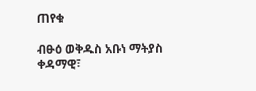ጠየቁ

ብፁዕ ወቅዱስ አቡነ ማትያስ ቀዳማዊ፣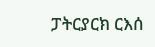ፓትርያርክ ርእሰ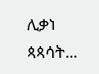ሊቃነ ጳጳሳት...